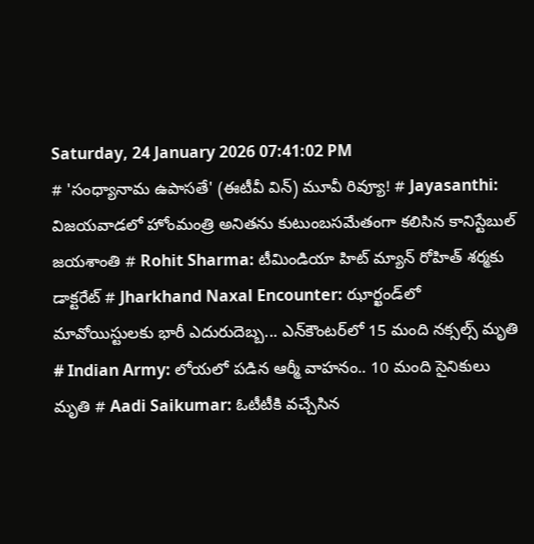Saturday, 24 January 2026 07:41:02 PM
# 'సంధ్యానామ ఉపాసతే' (ఈటీవీ విన్) మూవీ రివ్యూ! # Jayasanthi: విజయవాడలో హోంమంత్రి అనితను కుటుంబసమేతంగా కలిసిన కానిస్టేబుల్ జయశాంతి # Rohit Sharma: టీమిండియా హిట్ మ్యాన్ రోహిత్ శర్మకు డాక్టరేట్ # Jharkhand Naxal Encounter: ఝార్ఖండ్‌లో మావోయిస్టులకు భారీ ఎదురుదెబ్బ... ఎన్‌కౌంటర్‌లో 15 మంది నక్సల్స్ మృతి # Indian Army: లోయలో పడిన ఆర్మీ వాహనం.. 10 మంది సైనికులు మృతి # Aadi Saikumar: ఓటీటీకి వచ్చేసిన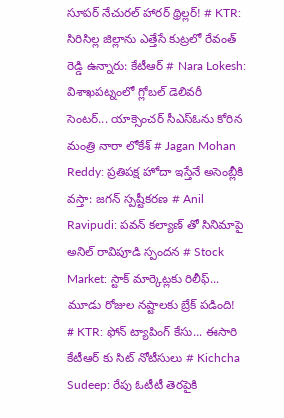సూపర్ నేచురల్ హారర్ థ్రిల్లర్! # KTR: సిరిసిల్ల జిల్లాను ఎత్తేసే కుట్రలో రేవంత్ రెడ్డి ఉన్నారు: కేటీఆర్ # Nara Lokesh: విశాఖపట్నంలో గ్లోబల్ డెలివరీ సెంటర్... యాక్సెంచర్ సీఎస్ఓను కోరిన మంత్రి నారా లోకేశ్ # Jagan Mohan Reddy: ప్రతిపక్ష హోదా ఇస్తేనే అసెంబ్లీకి వస్తా: జగన్ స్పష్టీకరణ # Anil Ravipudi: పవన్ కల్యాణ్ తో సినిమాపై అనిల్ రావిపూడి స్పందన # Stock Market: స్టాక్ మార్కెట్లకు రిలీఫ్... మూడు రోజుల నష్టాలకు బ్రేక్ పడింది! # KTR: ఫోన్ ట్యాపింగ్ కేసు... ఈసారి కేటీఆర్ కు సిట్ నోటీసులు # Kichcha Sudeep: రేపు ఓటీటీ తెరపైకి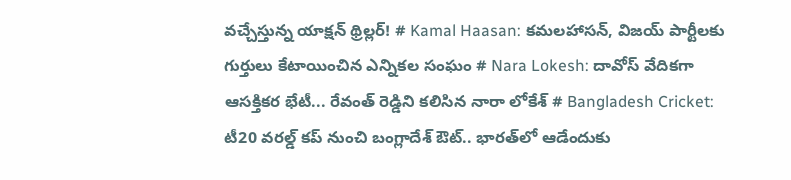వచ్చేస్తున్న యాక్షన్ థ్రిల్లర్! # Kamal Haasan: కమలహాసన్, విజయ్ పార్టీలకు గుర్తులు కేటాయించిన ఎన్నికల సంఘం # Nara Lokesh: దావోస్ వేదికగా ఆసక్తికర భేటీ... రేవంత్ రెడ్డిని కలిసిన నారా లోకేశ్ # Bangladesh Cricket: టీ20 వరల్డ్ కప్ నుంచి బంగ్లాదేశ్ ఔట్.. భారత్‌లో ఆడేందుకు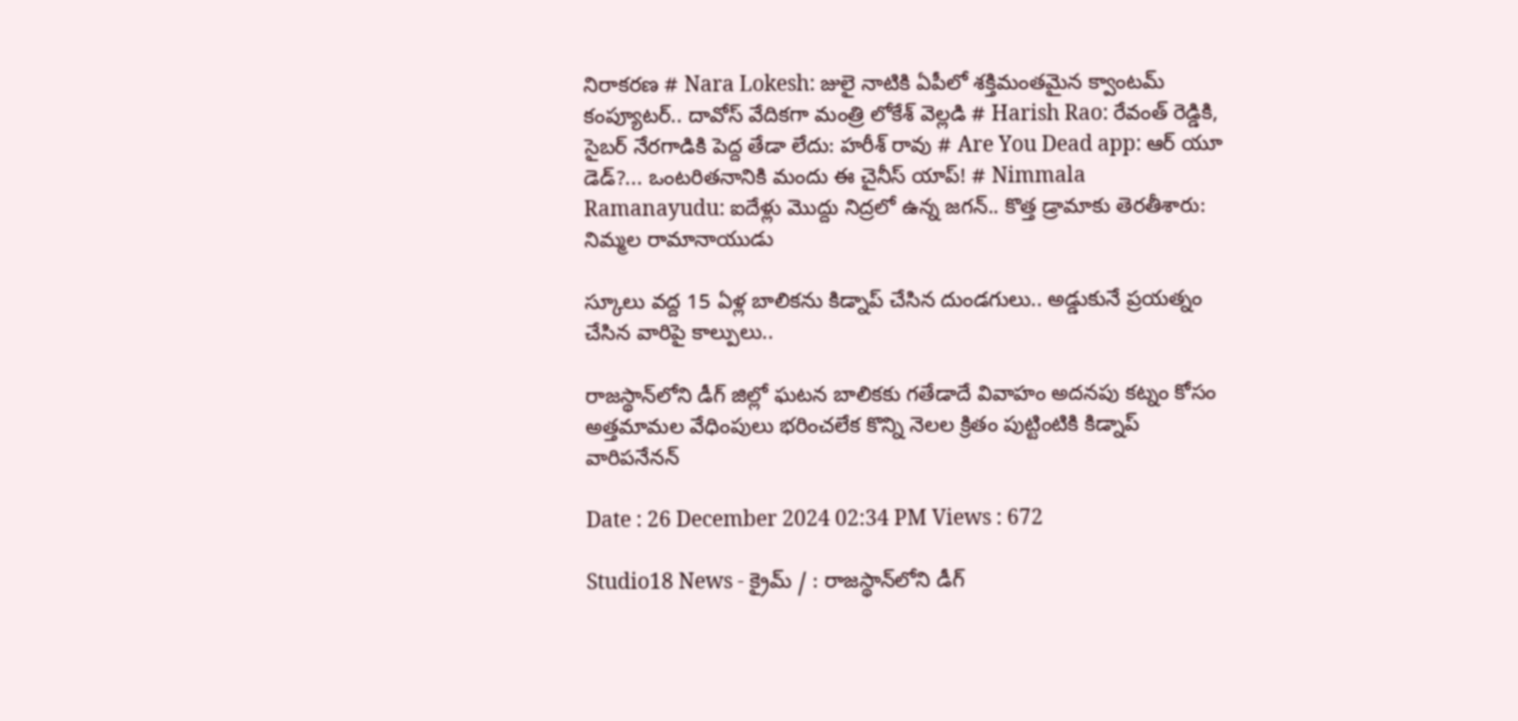నిరాకరణ # Nara Lokesh: జులై నాటికి ఏపీలో శక్తిమంతమైన క్వాంటమ్ కంప్యూటర్.. దావోస్ వేదికగా మంత్రి లోకేశ్ వెల్లడి # Harish Rao: రేవంత్ రెడ్డికి, సైబర్ నేరగాడికి పెద్ద తేడా లేదు: హరీశ్ రావు # Are You Dead app: ఆర్ యూ డెడ్?... ఒంటరితనానికి మందు ఈ చైనీస్ యాప్! # Nimmala Ramanayudu: ఐదేళ్లు మొద్దు నిద్రలో ఉన్న జగన్.. కొత్త డ్రామాకు తెరతీశారు: నిమ్మల రామానాయుడు

స్కూలు వద్ద 15 ఏళ్ల బాలికను కిడ్నాప్ చేసిన దుండగులు.. అడ్డుకునే ప్రయత్నం చేసిన వారిపై కాల్పులు..

రాజస్థాన్‌లోని డీగ్ జిల్లో ఘటన బాలికకు గతేడాదే వివాహం అదనపు కట్నం కోసం అత్తమామల వేధింపులు భరించలేక కొన్ని నెలల క్రితం పుట్టింటికి కిడ్నాప్ వారిపనేనన్

Date : 26 December 2024 02:34 PM Views : 672

Studio18 News - క్రైమ్ / : రాజస్థాన్‌లోని డీగ్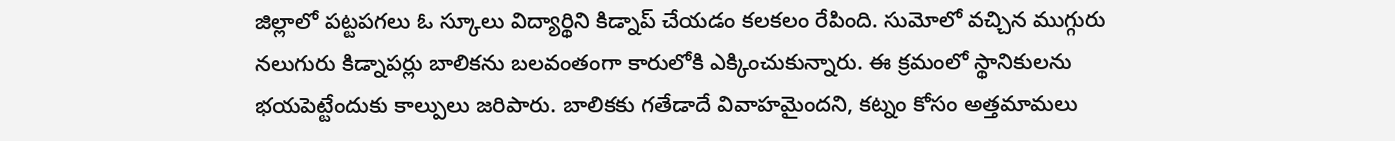జిల్లాలో పట్టపగలు ఓ స్కూలు విద్యార్థిని కిడ్నాప్ చేయడం కలకలం రేపింది. సుమోలో వచ్చిన ముగ్గురు నలుగురు కిడ్నాపర్లు బాలికను బలవంతంగా కారులోకి ఎక్కించుకున్నారు. ఈ క్రమంలో స్థానికులను భయపెట్టేందుకు కాల్పులు జరిపారు. బాలికకు గతేడాదే వివాహమైందని, కట్నం కోసం అత్తమామలు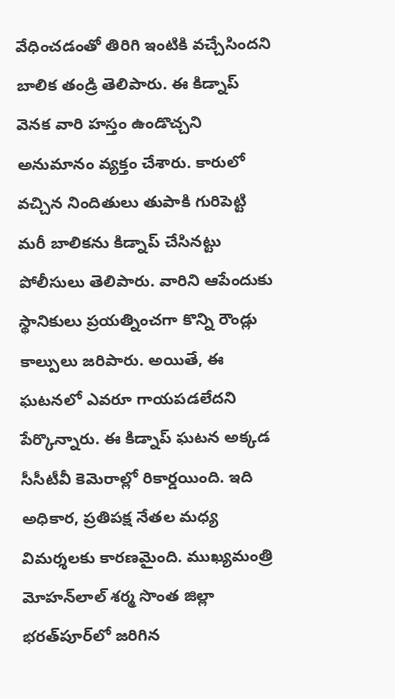వేధించడంతో తిరిగి ఇంటికి వచ్చేసిందని బాలిక తండ్రి తెలిపారు. ఈ కిడ్నాప్ వెనక వారి హస్తం ఉండొచ్చని అనుమానం వ్యక్తం చేశారు. కారులో వచ్చిన నిందితులు తుపాకి గురిపెట్టి మరీ బాలికను కిడ్నాప్ చేసినట్టు పోలీసులు తెలిపారు. వారిని ఆపేందుకు స్థానికులు ప్రయత్నించగా కొన్ని రౌండ్లు కాల్పులు జరిపారు. అయితే, ఈ ఘటనలో ఎవరూ గాయపడలేదని పేర్కొన్నారు. ఈ కిడ్నాప్ ఘటన అక్కడ సీసీటీవీ కెమెరాల్లో రికార్డయింది. ఇది అధికార, ప్రతిపక్ష నేతల మధ్య విమర్శలకు కారణమైంది. ముఖ్యమంత్రి మోహన్‌లాల్ శర్మ సొంత జిల్లా భరత్‌పూర్‌లో జరిగిన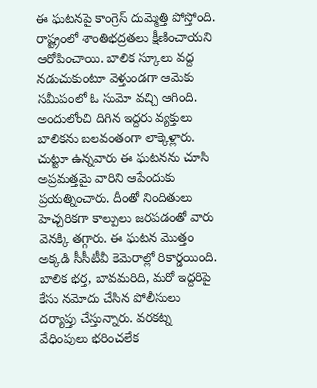ఈ ఘటనపై కాంగ్రెస్ దుమ్మెత్తి పోస్తోంది. రాష్ట్రంలో శాంతిభద్రతలు క్షీణించాయని ఆరోపించాయి. బాలిక స్కూలు వద్ద నడుచుకుంటూ వెళ్తుండగా ఆమెకు సమీపంలో ఓ సుమో వచ్చి ఆగింది. అందులోంచి దిగిన ఇద్దరు వ్యక్తులు బాలికను బలవంతంగా లాక్కెళ్లారు. చుట్టూ ఉన్నవారు ఈ ఘటనను చూసి అప్రమత్తమై వారిని ఆపేందుకు ప్రయత్నించారు. దీంతో నిందితులు హెచ్చరికగా కాల్పులు జరపడంతో వారు వెనక్కి తగ్గారు. ఈ ఘటన మొత్తం అక్కడి సీసీటీవీ కెమెరాల్లో రికార్డయింది. బాలిక భర్త, బావమరిది, మరో ఇద్దరిపై కేసు నమోదు చేసిన పోలీసులు దర్యాప్తు చేస్తున్నారు. వరకట్న వేధింపులు భరించలేక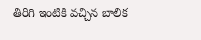తిరిగి ఇంటికి వచ్చిన బాలిక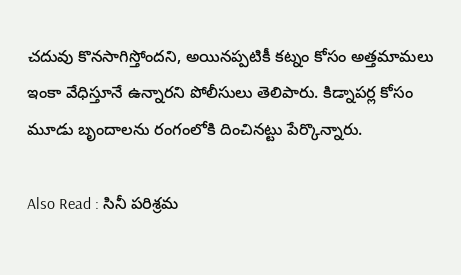చదువు కొనసాగిస్తోందని, అయినప్పటికీ కట్నం కోసం అత్తమామలు ఇంకా వేధిస్తూనే ఉన్నారని పోలీసులు తెలిపారు. కిడ్నాపర్ల కోసం మూడు బృందాలను రంగంలోకి దించినట్టు పేర్కొన్నారు.

Also Read : సినీ పరిశ్రమ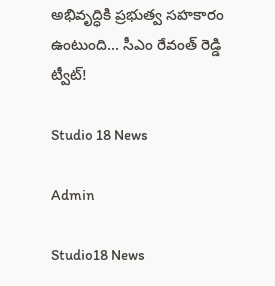అభివృద్ధికి ప్ర‌భుత్వ స‌హ‌కారం ఉంటుంది... సీఎం రేవంత్ రెడ్డి ట్వీట్‌!

Studio 18 News

Admin

Studio18 News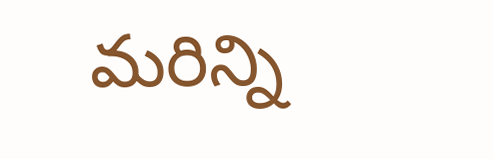మరిన్ని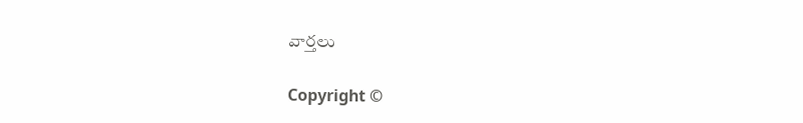వార్తలు

Copyright ©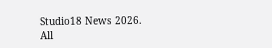Studio18 News 2026. All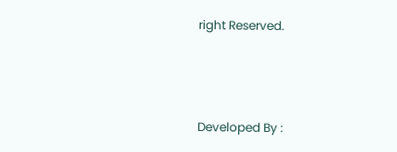right Reserved.



Developed By :